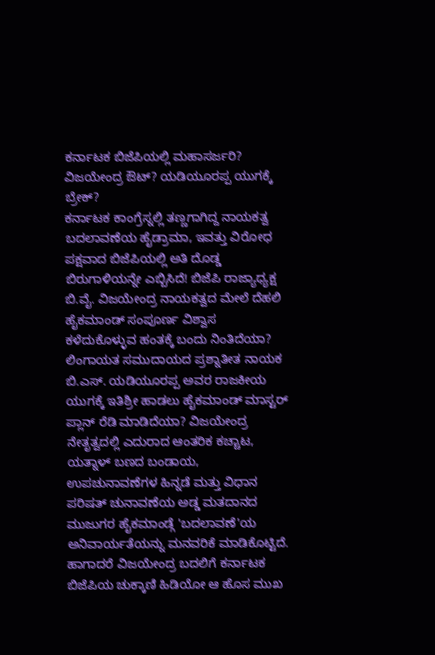ಕರ್ನಾಟಕ ಬಿಜೆಪಿಯಲ್ಲಿ ಮಹಾಸರ್ಜರಿ? ವಿಜಯೇಂದ್ರ ಔಟ್? ಯಡಿಯೂರಪ್ಪ ಯುಗಕ್ಕೆ ಬ್ರೇಕ್?
ಕರ್ನಾಟಕ ಕಾಂಗ್ರೆಸ್ನಲ್ಲಿ ತಣ್ಣಗಾಗಿದ್ದ ನಾಯಕತ್ವ ಬದಲಾವಣೆಯ ಹೈಡ್ರಾಮಾ, ಇವತ್ತು ವಿರೋಧ ಪಕ್ಷವಾದ ಬಿಜೆಪಿಯಲ್ಲಿ ಅತಿ ದೊಡ್ಡ ಬಿರುಗಾಳಿಯನ್ನೇ ಎಬ್ಬಿಸಿದೆ! ಬಿಜೆಪಿ ರಾಜ್ಯಾಧ್ಯಕ್ಷ ಬಿ.ವೈ. ವಿಜಯೇಂದ್ರ ನಾಯಕತ್ವದ ಮೇಲೆ ದೆಹಲಿ ಹೈಕಮಾಂಡ್ ಸಂಪೂರ್ಣ ವಿಶ್ವಾಸ ಕಳೆದುಕೊಳ್ಳುವ ಹಂತಕ್ಕೆ ಬಂದು ನಿಂತಿದೆಯಾ? ಲಿಂಗಾಯತ ಸಮುದಾಯದ ಪ್ರಶ್ನಾತೀತ ನಾಯಕ ಬಿ.ಎಸ್. ಯಡಿಯೂರಪ್ಪ ಅವರ ರಾಜಕೀಯ ಯುಗಕ್ಕೆ ಇತಿಶ್ರೀ ಹಾಡಲು ಹೈಕಮಾಂಡ್ ಮಾಸ್ಟರ್ ಪ್ಲಾನ್ ರೆಡಿ ಮಾಡಿದೆಯಾ? ವಿಜಯೇಂದ್ರ ನೇತೃತ್ವದಲ್ಲಿ ಎದುರಾದ ಆಂತರಿಕ ಕಚ್ಚಾಟ, ಯತ್ನಾಳ್ ಬಣದ ಬಂಡಾಯ, ಉಪಚುನಾವಣೆಗಳ ಹಿನ್ನಡೆ ಮತ್ತು ವಿಧಾನ ಪರಿಷತ್ ಚುನಾವಣೆಯ ಅಡ್ಡ ಮತದಾನದ ಮುಜುಗರ ಹೈಕಮಾಂಡ್ಗೆ 'ಬದಲಾವಣೆ'ಯ ಅನಿವಾರ್ಯತೆಯನ್ನು ಮನವರಿಕೆ ಮಾಡಿಕೊಟ್ಟಿದೆ. ಹಾಗಾದರೆ ವಿಜಯೇಂದ್ರ ಬದಲಿಗೆ ಕರ್ನಾಟಕ ಬಿಜೆಪಿಯ ಚುಕ್ಕಾಣಿ ಹಿಡಿಯೋ ಆ ಹೊಸ ಮುಖ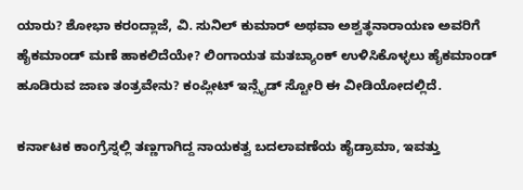ಯಾರು? ಶೋಭಾ ಕರಂದ್ಲಾಜೆ, ವಿ. ಸುನಿಲ್ ಕುಮಾರ್ ಅಥವಾ ಅಶ್ವತ್ಥನಾರಾಯಣ ಅವರಿಗೆ ಹೈಕಮಾಂಡ್ ಮಣೆ ಹಾಕಲಿದೆಯೇ? ಲಿಂಗಾಯತ ಮತಬ್ಯಾಂಕ್ ಉಳಿಸಿಕೊಳ್ಳಲು ಹೈಕಮಾಂಡ್ ಹೂಡಿರುವ ಜಾಣ ತಂತ್ರವೇನು? ಕಂಪ್ಲೀಟ್ ಇನ್ಸೈಡ್ ಸ್ಟೋರಿ ಈ ವೀಡಿಯೋದಲ್ಲಿದೆ.

ಕರ್ನಾಟಕ ಕಾಂಗ್ರೆಸ್ನಲ್ಲಿ ತಣ್ಣಗಾಗಿದ್ದ ನಾಯಕತ್ವ ಬದಲಾವಣೆಯ ಹೈಡ್ರಾಮಾ, ಇವತ್ತು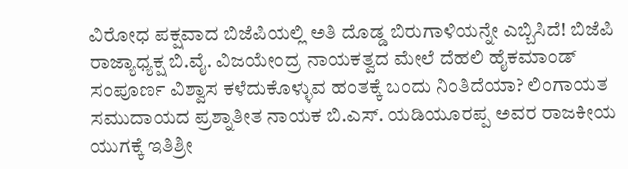ವಿರೋಧ ಪಕ್ಷವಾದ ಬಿಜೆಪಿಯಲ್ಲಿ ಅತಿ ದೊಡ್ಡ ಬಿರುಗಾಳಿಯನ್ನೇ ಎಬ್ಬಿಸಿದೆ! ಬಿಜೆಪಿ ರಾಜ್ಯಾಧ್ಯಕ್ಷ ಬಿ.ವೈ. ವಿಜಯೇಂದ್ರ ನಾಯಕತ್ವದ ಮೇಲೆ ದೆಹಲಿ ಹೈಕಮಾಂಡ್ ಸಂಪೂರ್ಣ ವಿಶ್ವಾಸ ಕಳೆದುಕೊಳ್ಳುವ ಹಂತಕ್ಕೆ ಬಂದು ನಿಂತಿದೆಯಾ? ಲಿಂಗಾಯತ ಸಮುದಾಯದ ಪ್ರಶ್ನಾತೀತ ನಾಯಕ ಬಿ.ಎಸ್. ಯಡಿಯೂರಪ್ಪ ಅವರ ರಾಜಕೀಯ ಯುಗಕ್ಕೆ ಇತಿಶ್ರೀ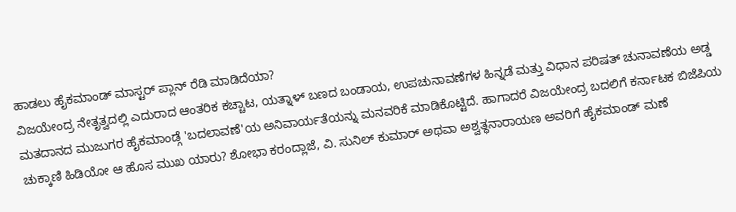ಹಾಡಲು ಹೈಕಮಾಂಡ್ ಮಾಸ್ಟರ್ ಪ್ಲಾನ್ ರೆಡಿ ಮಾಡಿದೆಯಾ?
ವಿಜಯೇಂದ್ರ ನೇತೃತ್ವದಲ್ಲಿ ಎದುರಾದ ಆಂತರಿಕ ಕಚ್ಚಾಟ, ಯತ್ನಾಳ್ ಬಣದ ಬಂಡಾಯ, ಉಪಚುನಾವಣೆಗಳ ಹಿನ್ನಡೆ ಮತ್ತು ವಿಧಾನ ಪರಿಷತ್ ಚುನಾವಣೆಯ ಅಡ್ಡ ಮತದಾನದ ಮುಜುಗರ ಹೈಕಮಾಂಡ್ಗೆ 'ಬದಲಾವಣೆ'ಯ ಅನಿವಾರ್ಯತೆಯನ್ನು ಮನವರಿಕೆ ಮಾಡಿಕೊಟ್ಟಿದೆ. ಹಾಗಾದರೆ ವಿಜಯೇಂದ್ರ ಬದಲಿಗೆ ಕರ್ನಾಟಕ ಬಿಜೆಪಿಯ ಚುಕ್ಕಾಣಿ ಹಿಡಿಯೋ ಆ ಹೊಸ ಮುಖ ಯಾರು? ಶೋಭಾ ಕರಂದ್ಲಾಜೆ, ವಿ. ಸುನಿಲ್ ಕುಮಾರ್ ಅಥವಾ ಅಶ್ವತ್ಥನಾರಾಯಣ ಅವರಿಗೆ ಹೈಕಮಾಂಡ್ ಮಣೆ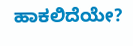ಹಾಕಲಿದೆಯೇ?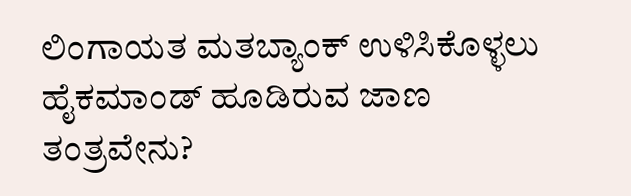ಲಿಂಗಾಯತ ಮತಬ್ಯಾಂಕ್ ಉಳಿಸಿಕೊಳ್ಳಲು ಹೈಕಮಾಂಡ್ ಹೂಡಿರುವ ಜಾಣ ತಂತ್ರವೇನು?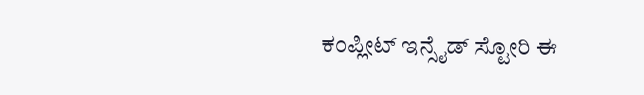ಕಂಪ್ಲೀಟ್ ಇನ್ಸೈಡ್ ಸ್ಟೋರಿ ಈ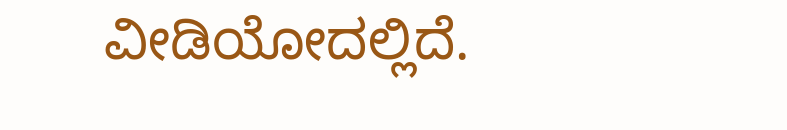ವೀಡಿಯೋದಲ್ಲಿದೆ.